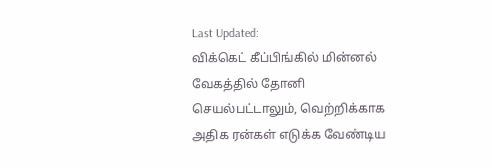Last Updated:
விக்கெட் கீப்பிங்கில் மின்னல் வேகத்தில் தோனி செயல்பட்டாலும், வெற்றிக்காக அதிக ரன்கள் எடுக்க வேண்டிய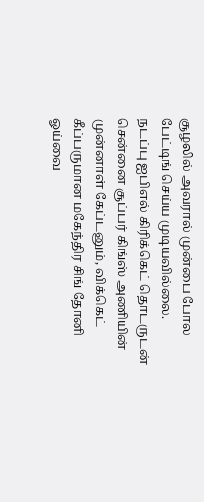சூழலில் அவரால் முன்பை போல பேட்டிங் செய்ய முடியவில்லை.
நடப்பு ஐபிஎல் கிரிக்கெட் தொடருடன் சென்னை சூப்பர் கிங்ஸ் அணியின் முன்னாள் கேப்டனும், விக்கெட் கீப்பருமான மகேந்திர சிங் தோனி ஓய்வை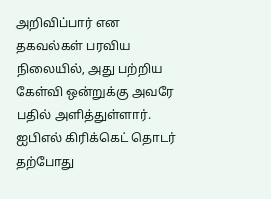அறிவிப்பார் என தகவல்கள் பரவிய நிலையில், அது பற்றிய கேள்வி ஒன்றுக்கு அவரே பதில் அளித்துள்ளார்.
ஐபிஎல் கிரிக்கெட் தொடர் தற்போது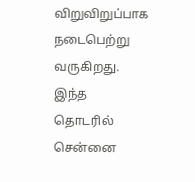விறுவிறுப்பாக நடைபெற்று வருகிறது. இந்த தொடரில் சென்னை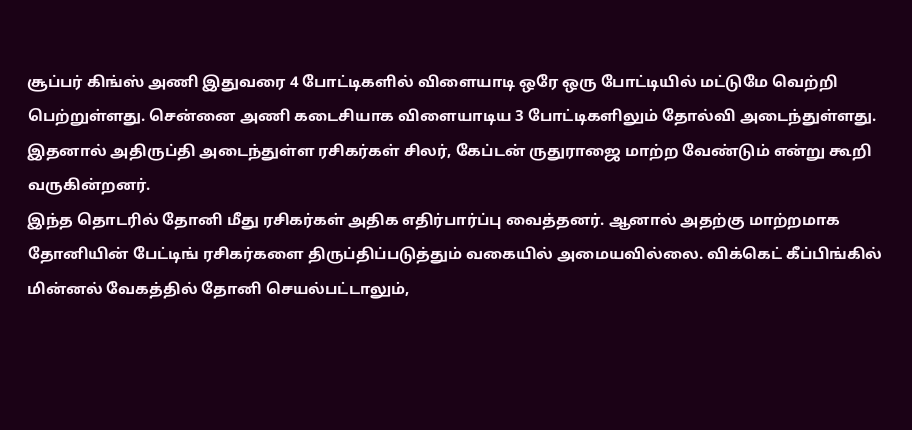சூப்பர் கிங்ஸ் அணி இதுவரை 4 போட்டிகளில் விளையாடி ஒரே ஒரு போட்டியில் மட்டுமே வெற்றி பெற்றுள்ளது. சென்னை அணி கடைசியாக விளையாடிய 3 போட்டிகளிலும் தோல்வி அடைந்துள்ளது. இதனால் அதிருப்தி அடைந்துள்ள ரசிகர்கள் சிலர், கேப்டன் ருதுராஜை மாற்ற வேண்டும் என்று கூறி வருகின்றனர்.
இந்த தொடரில் தோனி மீது ரசிகர்கள் அதிக எதிர்பார்ப்பு வைத்தனர். ஆனால் அதற்கு மாற்றமாக தோனியின் பேட்டிங் ரசிகர்களை திருப்திப்படுத்தும் வகையில் அமையவில்லை. விக்கெட் கீப்பிங்கில் மின்னல் வேகத்தில் தோனி செயல்பட்டாலும்,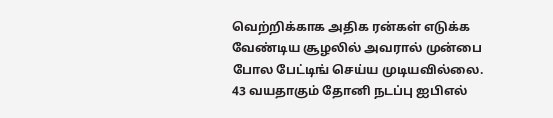வெற்றிக்காக அதிக ரன்கள் எடுக்க வேண்டிய சூழலில் அவரால் முன்பை போல பேட்டிங் செய்ய முடியவில்லை.
43 வயதாகும் தோனி நடப்பு ஐபிஎல்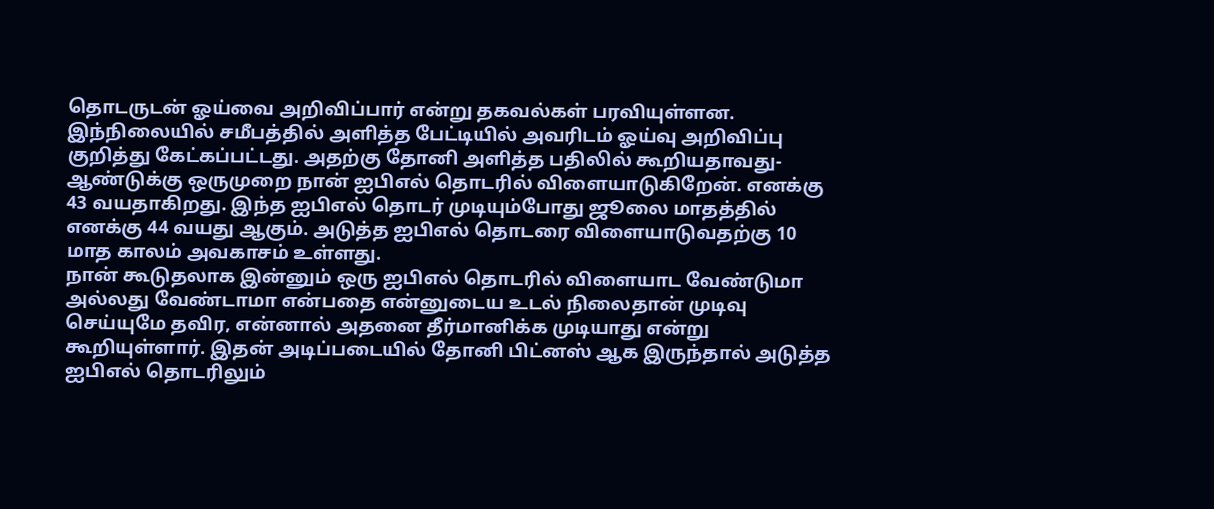தொடருடன் ஓய்வை அறிவிப்பார் என்று தகவல்கள் பரவியுள்ளன. இந்நிலையில் சமீபத்தில் அளித்த பேட்டியில் அவரிடம் ஓய்வு அறிவிப்பு குறித்து கேட்கப்பட்டது. அதற்கு தோனி அளித்த பதிலில் கூறியதாவது-
ஆண்டுக்கு ஒருமுறை நான் ஐபிஎல் தொடரில் விளையாடுகிறேன். எனக்கு 43 வயதாகிறது. இந்த ஐபிஎல் தொடர் முடியும்போது ஜூலை மாதத்தில் எனக்கு 44 வயது ஆகும். அடுத்த ஐபிஎல் தொடரை விளையாடுவதற்கு 10 மாத காலம் அவகாசம் உள்ளது.
நான் கூடுதலாக இன்னும் ஒரு ஐபிஎல் தொடரில் விளையாட வேண்டுமா அல்லது வேண்டாமா என்பதை என்னுடைய உடல் நிலைதான் முடிவு செய்யுமே தவிர, என்னால் அதனை தீர்மானிக்க முடியாது என்று கூறியுள்ளார். இதன் அடிப்படையில் தோனி பிட்னஸ் ஆக இருந்தால் அடுத்த ஐபிஎல் தொடரிலும்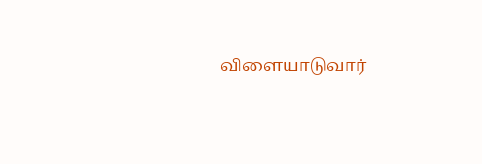விளையாடுவார்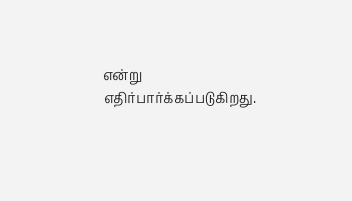என்று எதிர்பார்க்கப்படுகிறது.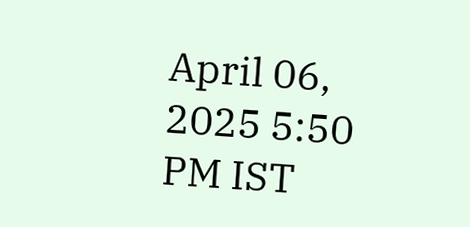April 06, 2025 5:50 PM IST